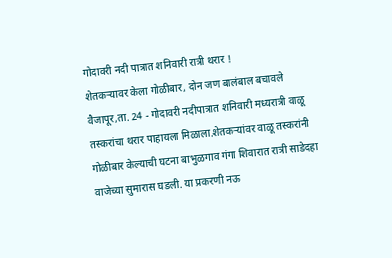गोदावरी नदी पात्रात शनिवारी रात्री थरार !
शेतकऱ्यावर केला गोळीबार, दोन जण बालंबाल बचावले
वैजापूर,ता. 24 - गोदावरी नदीपात्रात शनिवारी मध्यरात्री वाळू तस्करांचा थरार पाहायला मिळाला.शेतकऱ्यांवर वाळू तस्करांनी गोळीबार केल्याची घटना बाभुळगाव गंगा शिवारात रात्री साडेदहा वाजेच्या सुमारास घडली. या प्रकरणी नऊ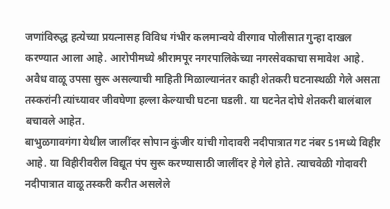जणांविरुद्ध हत्येच्या प्रयत्नासह विविध गंभीर कलमान्वये वीरगाव पोलीसात गुन्हा दाखल करण्यात आला आहे. आरोपीमध्ये श्रीरामपूर नगरपालिकेच्या नगरसेवकाचा समावेश आहे.
अवैध वाळू उपसा सुरू असल्याची माहिती मिळाल्यानंतर काही शेतकरी घटनास्थळी गेले असता तस्करांनी त्यांच्यावर जीवघेणा हल्ला केल्याची घटना घडली. या घटनेत दोघे शेतकरी बालंबाल बचावले आहेत.
बाभुळगावगंगा येथील जालींदर सोपान कुंजीर यांची गोदावरी नदीपात्रात गट नंबर 51मध्ये विहीर आहे. या विहीरीवरील विद्यूत पंप सुरू करण्यासाठी जालींदर हे गेले होते. त्याचवेळी गोदावरी नदीपात्रात वाळू तस्करी करीत असलेले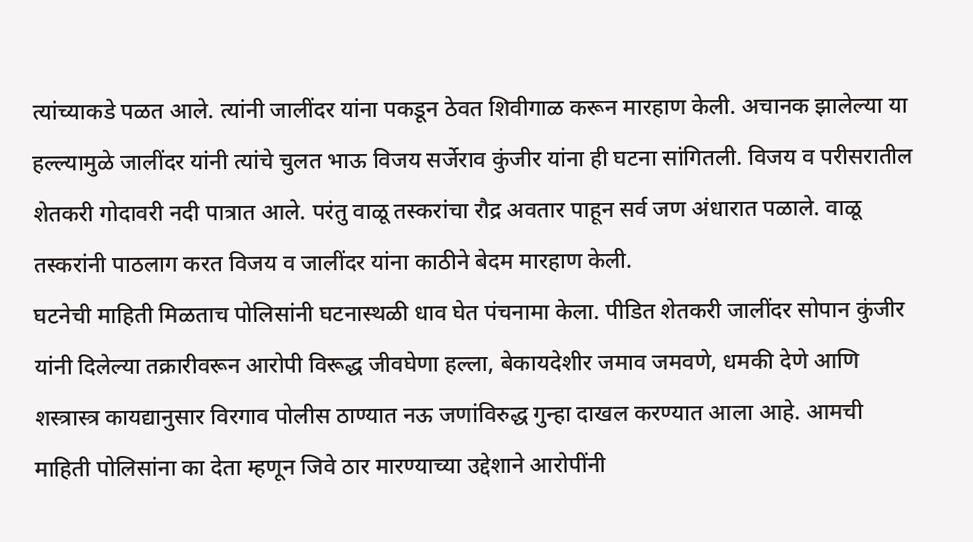त्यांच्याकडे पळत आले. त्यांनी जालींदर यांना पकडून ठेवत शिवीगाळ करून मारहाण केली. अचानक झालेल्या या हल्ल्यामुळे जालींदर यांनी त्यांचे चुलत भाऊ विजय सर्जेराव कुंजीर यांना ही घटना सांगितली. विजय व परीसरातील शेतकरी गोदावरी नदी पात्रात आले. परंतु वाळू तस्करांचा रौद्र अवतार पाहून सर्व जण अंधारात पळाले. वाळू तस्करांनी पाठलाग करत विजय व जालींदर यांना काठीने बेदम मारहाण केली.
घटनेची माहिती मिळताच पोलिसांनी घटनास्थळी धाव घेत पंचनामा केला. पीडित शेतकरी जालींदर सोपान कुंजीर यांनी दिलेल्या तक्रारीवरून आरोपी विरूद्ध जीवघेणा हल्ला, बेकायदेशीर जमाव जमवणे, धमकी देणे आणि शस्त्रास्त्र कायद्यानुसार विरगाव पोलीस ठाण्यात नऊ जणांविरुद्ध गुन्हा दाखल करण्यात आला आहे. आमची माहिती पोलिसांना का देता म्हणून जिवे ठार मारण्याच्या उद्देशाने आरोपींनी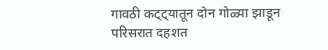गावठी कट्ट्यातून दोन गोळ्या झाडून परिसरात दहशत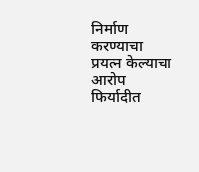निर्माण करण्याचा प्रयत्न केल्याचा आरोप फिर्यादीत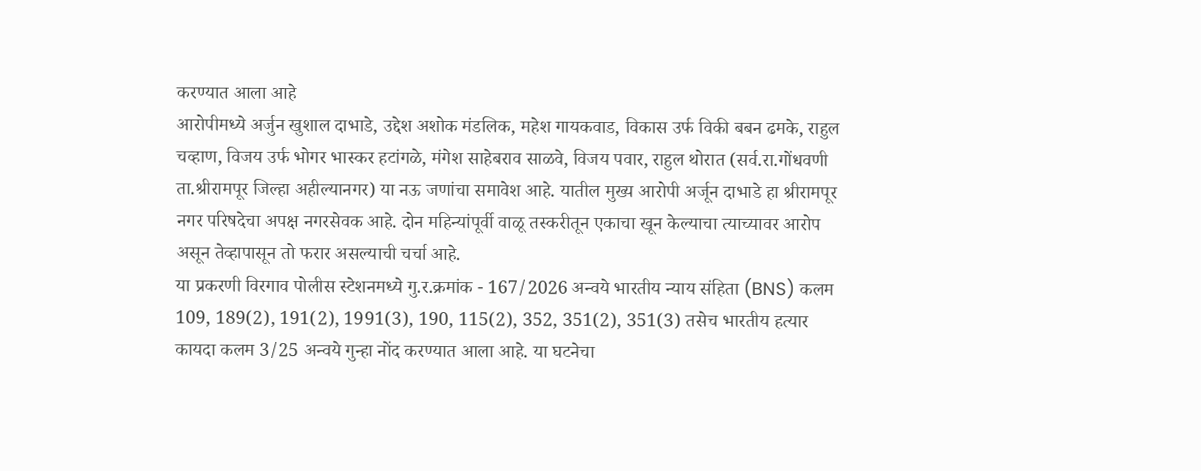करण्यात आला आहे
आरोपीमध्ये अर्जुन खुशाल दाभाडे, उद्देश अशोक मंडलिक, महेश गायकवाड, विकास उर्फ विकी बबन ढमके, राहुल चव्हाण, विजय उर्फ भोगर भास्कर हटांगळे, मंगेश साहेबराव साळवे, विजय पवार, राहुल थोरात (सर्व.रा.गोंधवणी ता.श्रीरामपूर जिल्हा अहील्यानगर) या नऊ जणांचा समावेश आहे. यातील मुख्य आरोपी अर्जून दाभाडे हा श्रीरामपूर नगर परिषदेचा अपक्ष नगरसेवक आहे. दोन महिन्यांपूर्वी वाळू तस्करीतून एकाचा खून केल्याचा त्याच्यावर आरोप असून तेव्हापासून तो फरार असल्याची चर्चा आहे.
या प्रकरणी विरगाव पोलीस स्टेशनमध्ये गु.र.क्रमांक - 167/2026 अन्वये भारतीय न्याय संहिता (BNS) कलम 109, 189(2), 191(2), 1991(3), 190, 115(2), 352, 351(2), 351(3) तसेच भारतीय हत्यार कायदा कलम 3/25 अन्वये गुन्हा नोंद करण्यात आला आहे. या घटनेचा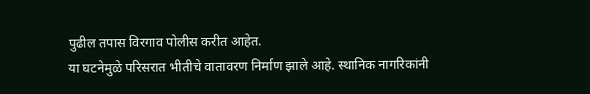पुढील तपास विरगाव पोलीस करीत आहेत.
या घटनेमुळे परिसरात भीतीचे वातावरण निर्माण झाले आहे. स्थानिक नागरिकांनी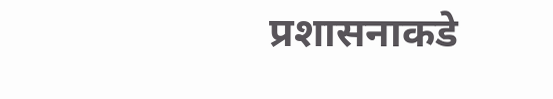प्रशासनाकडे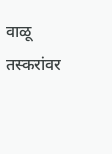वाळू तस्करांवर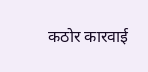कठोर कारवाई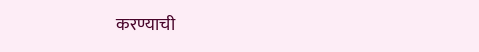करण्याची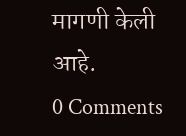मागणी केली आहे.
0 Comments